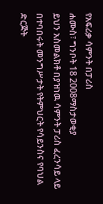የአፍሪቃ ሳምንት በፓሪስ
ሐሙስ፣ ግንቦት 18 2008ማስታወቂያ
ይህን አስመልክቶ በያዝነዉ ሳምንት ፓሪስ ፈረንሳይ ላይ በተባበሩት መንግሥታት የትምህርት የሳይንስና የባህል ድርጅት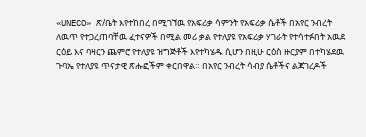«UNECO» ጽ/ቤት እየተከበረ በሚገኘዉ የአፍሪቃ ሳምንት የአፍሪቃ ሴቶች በአየር ንብረት ለዉጥ የተጋረጠባቸዉ ፈተናዎች በሚል መሪ ቃል የተለያዩ የአፍሪቃ ሃገራት የተሳተፉበት አዉደ ርዕይ እና ባዛርን ጨምሮ የተለያዩ ዝግጅቶች እየተካሄዱ ሲሆን በዚሁ ርዕስ ዙርያም በተካሄደዉ ጉባኤ የተለያዩ ጥናታዊ ጽሑፎችም ቀርበዋል። በአየር ንብረት ሳብያ ሴቶችና ልጃገረዶች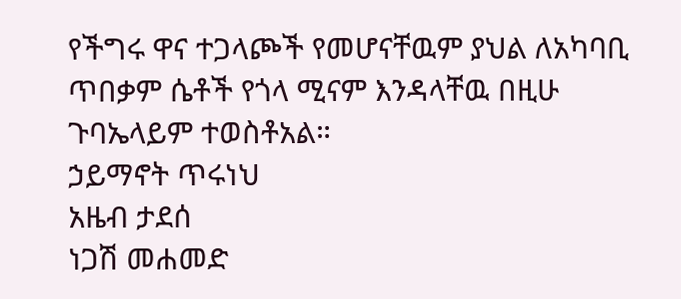የችግሩ ዋና ተጋላጮች የመሆናቸዉም ያህል ለአካባቢ ጥበቃም ሴቶች የጎላ ሚናም እንዳላቸዉ በዚሁ ጉባኤላይም ተወስቶአል።
ኃይማኖት ጥሩነህ
አዜብ ታደሰ
ነጋሽ መሐመድ